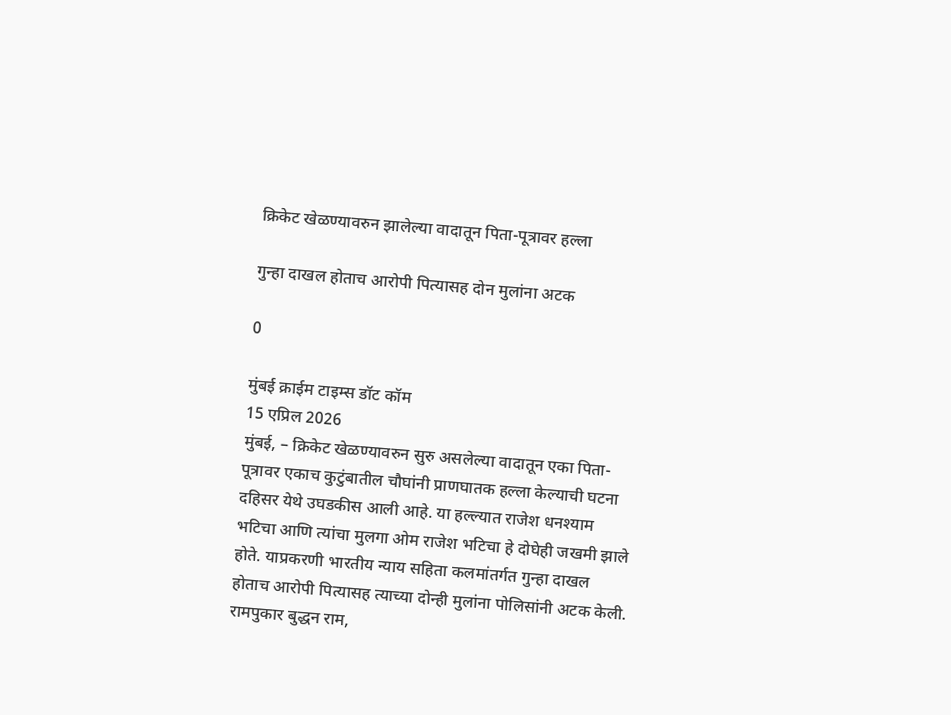क्रिकेट खेळण्यावरुन झालेल्या वादातून पिता-पूत्रावर हल्ला

गुन्हा दाखल होताच आरोपी पित्यासह दोन मुलांना अटक

0

मुंबई क्राईम टाइम्स डॉट कॉम
15 एप्रिल 2026
मुंबई, – क्रिकेट खेळण्यावरुन सुरु असलेल्या वादातून एका पिता-पूत्रावर एकाच कुटुंबातील चौघांनी प्राणघातक हल्ला केल्याची घटना दहिसर येथे उघडकीस आली आहे. या हल्ल्यात राजेश धनश्याम भटिचा आणि त्यांचा मुलगा ओम राजेश भटिचा हे दोघेही जखमी झाले होते. याप्रकरणी भारतीय न्याय सहिता कलमांतर्गत गुन्हा दाखल होताच आरोपी पित्यासह त्याच्या दोन्ही मुलांना पोलिसांनी अटक केली. रामपुकार बुद्धन राम,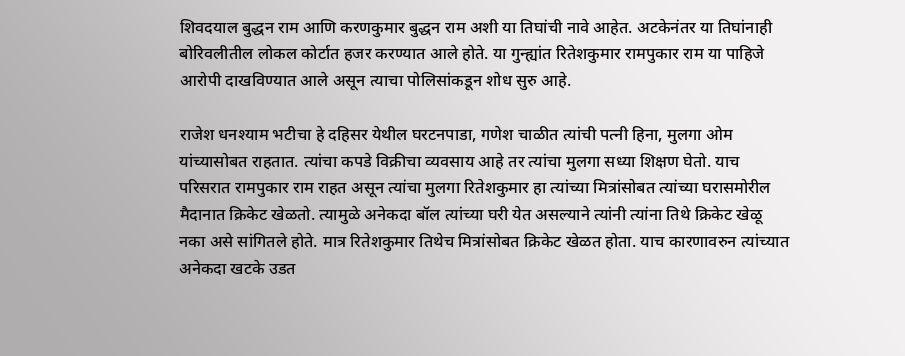शिवदयाल बुद्धन राम आणि करणकुमार बुद्धन राम अशी या तिघांची नावे आहेत. अटकेनंतर या तिघांनाही बोरिवलीतील लोकल कोर्टात हजर करण्यात आले होते. या गुन्ह्यांत रितेशकुमार रामपुकार राम या पाहिजे आरोपी दाखविण्यात आले असून त्याचा पोलिसांकडून शोध सुरु आहे.

राजेश धनश्याम भटीचा हे दहिसर येथील घरटनपाडा, गणेश चाळीत त्यांची पत्नी हिना, मुलगा ओम यांच्यासोबत राहतात. त्यांचा कपडे विक्रीचा व्यवसाय आहे तर त्यांचा मुलगा सध्या शिक्षण घेतो. याच परिसरात रामपुकार राम राहत असून त्यांचा मुलगा रितेशकुमार हा त्यांच्या मित्रांसोबत त्यांच्या घरासमोरील मैदानात क्रिकेट खेळतो. त्यामुळे अनेकदा बॉल त्यांच्या घरी येत असल्याने त्यांनी त्यांना तिथे क्रिकेट खेळू नका असे सांगितले होते. मात्र रितेशकुमार तिथेच मित्रांसोबत क्रिकेट खेळत होता. याच कारणावरुन त्यांच्यात अनेकदा खटके उडत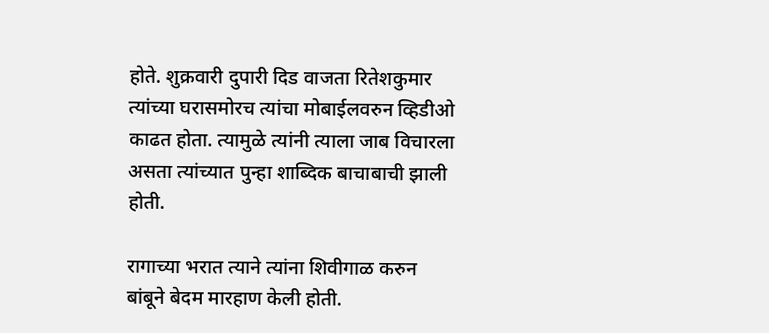होते. शुक्रवारी दुपारी दिड वाजता रितेशकुमार त्यांच्या घरासमोरच त्यांचा मोबाईलवरुन व्हिडीओ काढत होता. त्यामुळे त्यांनी त्याला जाब विचारला असता त्यांच्यात पुन्हा शाब्दिक बाचाबाची झाली होती.

रागाच्या भरात त्याने त्यांना शिवीगाळ करुन बांबूने बेदम मारहाण केली होती.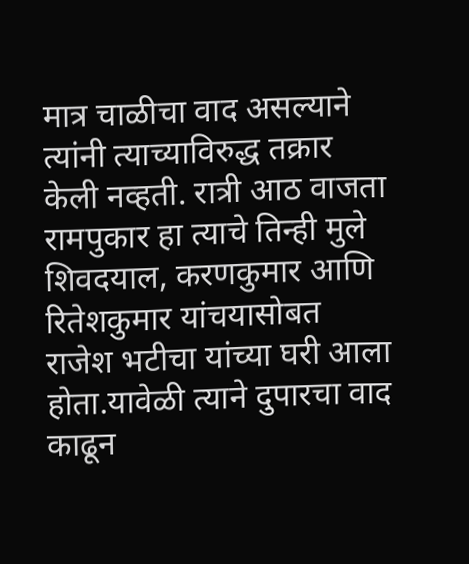मात्र चाळीचा वाद असल्याने त्यांनी त्याच्याविरुद्ध तक्रार केली नव्हती. रात्री आठ वाजता रामपुकार हा त्याचे तिन्ही मुले शिवदयाल, करणकुमार आणि रितेशकुमार यांचयासोबत राजेश भटीचा यांच्या घरी आला होता.यावेळी त्याने दुपारचा वाद काढून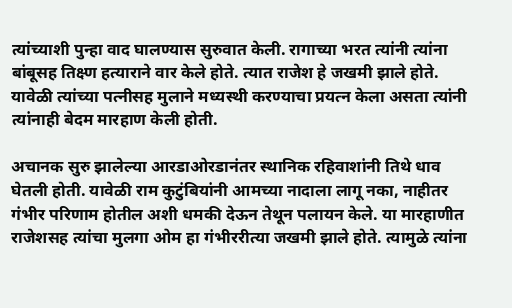त्यांच्याशी पुन्हा वाद घालण्यास सुरुवात केली. रागाच्या भरत त्यांनी त्यांना बांबूसह तिक्ष्ण हत्याराने वार केले होते. त्यात राजेश हे जखमी झाले होते. यावेळी त्यांच्या पत्नीसह मुलाने मध्यस्थी करण्याचा प्रयत्न केला असता त्यांनी त्यांनाही बेदम मारहाण केली होती.

अचानक सुरु झालेल्या आरडाओरडानंतर स्थानिक रहिवाशांनी तिथे धाव घेतली होती. यावेळी राम कुटुंबियांनी आमच्या नादाला लागू नका, नाहीतर गंभीर परिणाम होतील अशी धमकी देऊन तेथून पलायन केले. या मारहाणीत राजेशसह त्यांचा मुलगा ओम हा गंभीररीत्या जखमी झाले होते. त्यामुळे त्यांना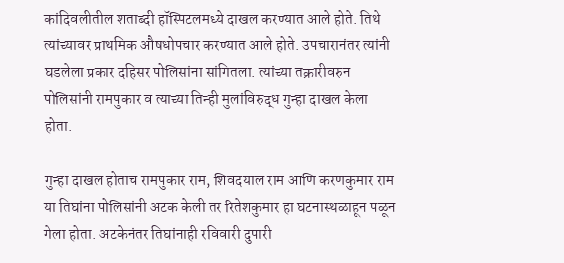कांदिवलीतील शताब्दी हॉस्पिटलमध्ये दाखल करण्यात आले होते. तिथे त्यांच्यावर प्राथमिक औषधोपचार करण्यात आले होते. उपचारानंतर त्यांनी घडलेला प्रकार दहिसर पोलिसांना सांगितला. त्यांच्या तक्रारीवरुन पोलिसांनी रामपुकार व त्याच्या तिन्ही मुलांविरुद्ध गुन्हा दाखल केला होता.

गुन्हा दाखल होताच रामपुकार राम, शिवदयाल राम आणि करणकुमार राम या तिघांना पोलिसांनी अटक केली तर रितेशकुमार हा घटनास्थळाहून पळून गेला होता. अटकेनंतर तिघांनाही रविवारी दुपारी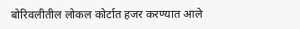बोरिवलीतील लोकल कोर्टात हजर करण्यात आले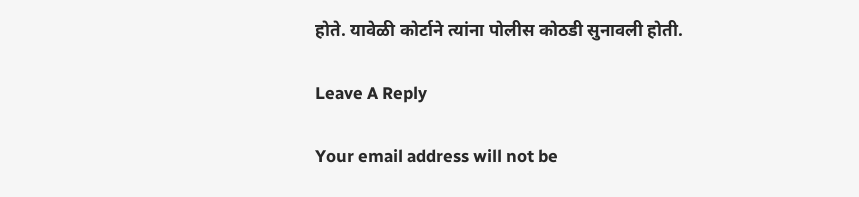होते. यावेळी कोर्टाने त्यांना पोलीस कोठडी सुनावली होती.

Leave A Reply

Your email address will not be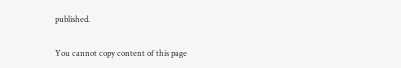published.

You cannot copy content of this page